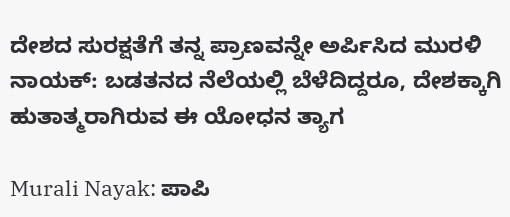ದೇಶದ ಸುರಕ್ಷತೆಗೆ ತನ್ನ ಪ್ರಾಣವನ್ನೇ ಅರ್ಪಿಸಿದ ಮುರಳಿ ನಾಯಕ್: ಬಡತನದ ನೆಲೆಯಲ್ಲಿ ಬೆಳೆದಿದ್ದರೂ, ದೇಶಕ್ಕಾಗಿ ಹುತಾತ್ಮರಾಗಿರುವ ಈ ಯೋಧನ ತ್ಯಾಗ

Murali Nayak: ಪಾಪಿ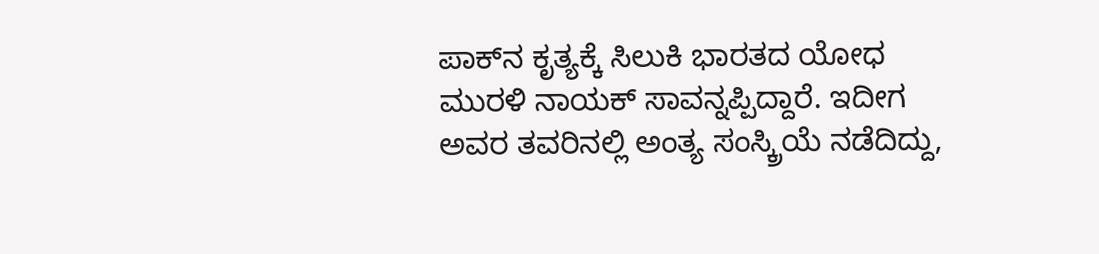ಪಾಕ್‌ನ ಕೃತ್ಯಕ್ಕೆ ಸಿಲುಕಿ ಭಾರತದ ಯೋಧ ಮುರಳಿ ನಾಯಕ್ ಸಾವನ್ನಪ್ಪಿದ್ದಾರೆ. ಇದೀಗ ಅವರ ತವರಿನಲ್ಲಿ ಅಂತ್ಯ ಸಂಸ್ಕ್ರಿಯೆ ನಡೆದಿದ್ದು,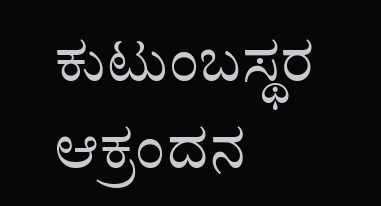ಕುಟುಂಬಸ್ಥರ ಆಕ್ರಂದನ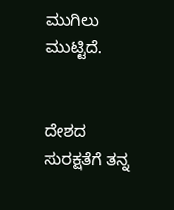ಮುಗಿಲು ಮುಟ್ಟಿದೆ.


ದೇಶದ ಸುರಕ್ಷತೆಗೆ ತನ್ನ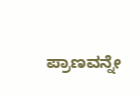ಪ್ರಾಣವನ್ನೇ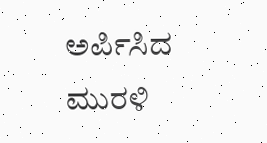ಅರ್ಪಿಸಿದ ಮುರಳಿ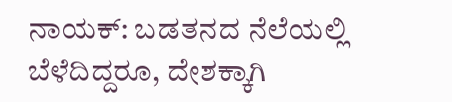ನಾಯಕ್: ಬಡತನದ ನೆಲೆಯಲ್ಲಿ ಬೆಳೆದಿದ್ದರೂ, ದೇಶಕ್ಕಾಗಿ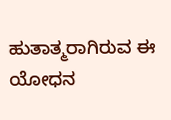ಹುತಾತ್ಮರಾಗಿರುವ ಈ ಯೋಧನ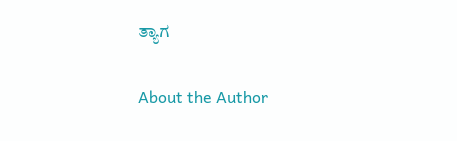ತ್ಯಾಗ

About the Author